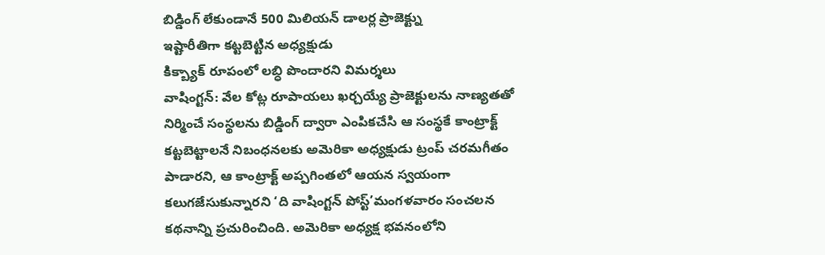బిడ్డింగ్ లేకుండానే 500 మిలియన్ డాలర్ల ప్రాజెక్ట్ను
ఇష్టారీతిగా కట్టబెట్టిన అధ్యక్షుడు
కిక్బ్యాక్ రూపంలో లబ్ధి పొందారని విమర్శలు
వాషింగ్టన్: వేల కోట్ల రూపాయలు ఖర్చయ్యే ప్రాజెక్టులను నాణ్యతతో నిర్మించే సంస్థలను బిడ్డింగ్ ద్వారా ఎంపికచేసి ఆ సంస్థకే కాంట్రాక్ట్ కట్టబెట్టాలనే నిబంధనలకు అమెరికా అధ్యక్షుడు ట్రంప్ చరమగీతం పాడారని, ఆ కాంట్రాక్ట్ అప్పగింతలో ఆయన స్వయంగా కలుగజేసుకున్నారని ‘ది వాషింగ్టన్ పోస్ట్’మంగళవారం సంచలన కథనాన్ని ప్రచురించింది. అమెరికా అధ్యక్ష భవనంలోని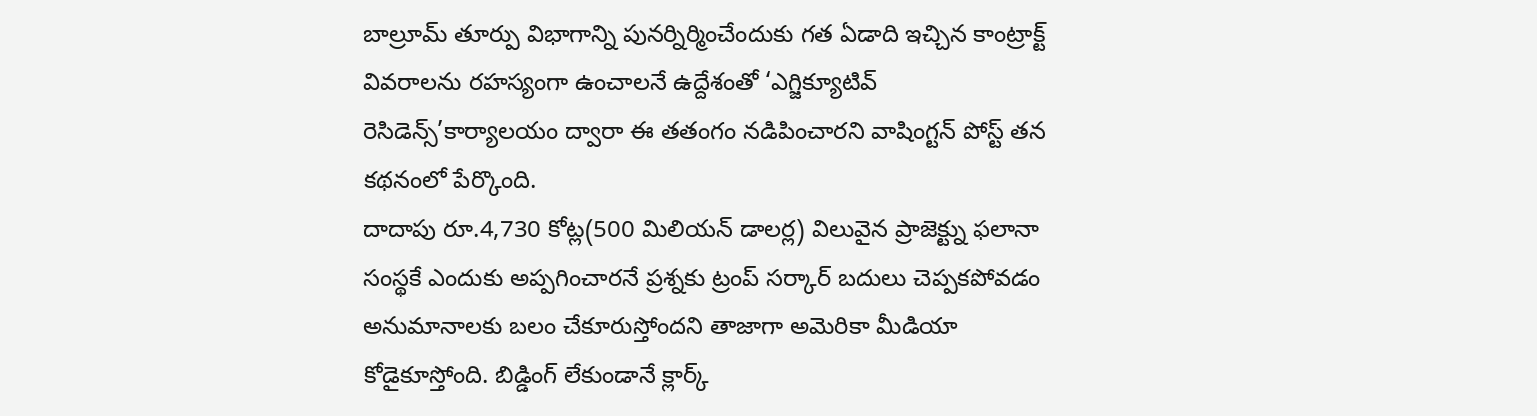బాల్రూమ్ తూర్పు విభాగాన్ని పునర్నిర్మించేందుకు గత ఏడాది ఇచ్చిన కాంట్రాక్ట్ వివరాలను రహస్యంగా ఉంచాలనే ఉద్దేశంతో ‘ఎగ్జిక్యూటివ్ రెసిడెన్స్’కార్యాలయం ద్వారా ఈ తతంగం నడిపించారని వాషింగ్టన్ పోస్ట్ తన కథనంలో పేర్కొంది.
దాదాపు రూ.4,730 కోట్ల(500 మిలియన్ డాలర్ల) విలువైన ప్రాజెక్ట్ను ఫలానా సంస్థకే ఎందుకు అప్పగించారనే ప్రశ్నకు ట్రంప్ సర్కార్ బదులు చెప్పకపోవడం అనుమానాలకు బలం చేకూరుస్తోందని తాజాగా అమెరికా మీడియా కోడైకూస్తోంది. బిడ్డింగ్ లేకుండానే క్లార్క్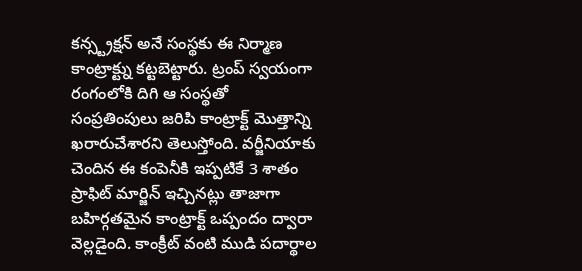కన్స్ట్రక్షన్ అనే సంస్థకు ఈ నిర్మాణ కాంట్రాక్ట్ను కట్టబెట్టారు. ట్రంప్ స్వయంగా రంగంలోకి దిగి ఆ సంస్థతో సంప్రతింపులు జరిపి కాంట్రాక్ట్ మొత్తాన్ని ఖరారుచేశారని తెలుస్తోంది. వర్జీనియాకు చెందిన ఈ కంపెనీకి ఇప్పటికే 3 శాతం ప్రాఫిట్ మార్జిన్ ఇచ్చినట్లు తాజాగా బహిర్గతమైన కాంట్రాక్ట్ ఒప్పందం ద్వారా వెల్లడైంది. కాంక్రీట్ వంటి ముడి పదార్థాల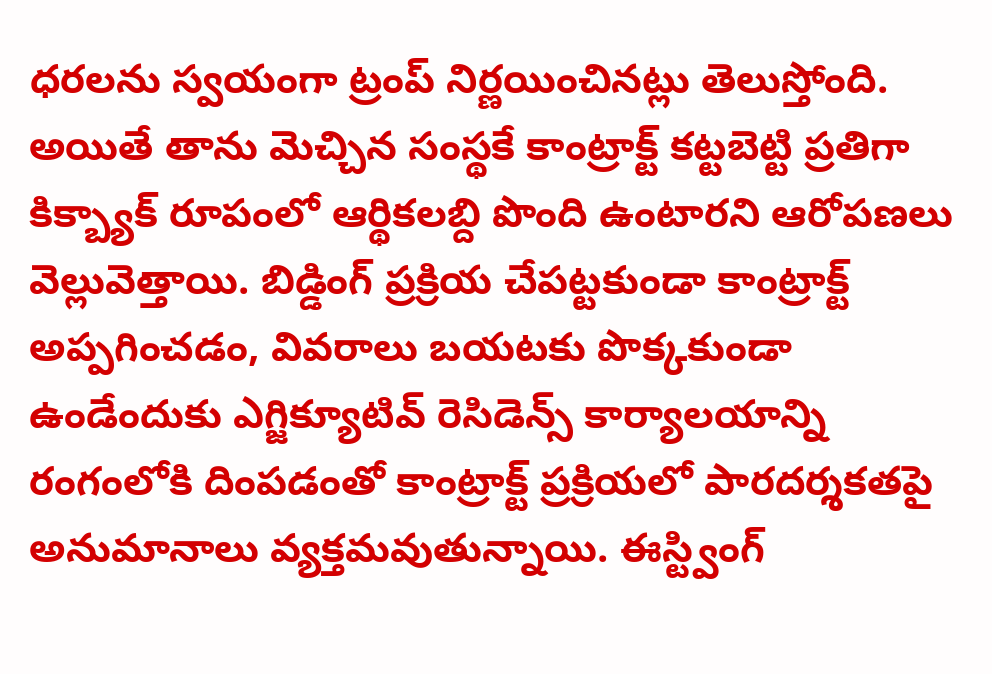ధరలను స్వయంగా ట్రంప్ నిర్ణయించినట్లు తెలుస్తోంది.
అయితే తాను మెచ్చిన సంస్థకే కాంట్రాక్ట్ కట్టబెట్టి ప్రతిగా కిక్బ్యాక్ రూపంలో ఆర్థికలబ్ది పొంది ఉంటారని ఆరోపణలు వెల్లువెత్తాయి. బిడ్డింగ్ ప్రక్రియ చేపట్టకుండా కాంట్రాక్ట్ అప్పగించడం, వివరాలు బయటకు పొక్కకుండా ఉండేందుకు ఎగ్జిక్యూటివ్ రెసిడెన్స్ కార్యాలయాన్ని రంగంలోకి దింపడంతో కాంట్రాక్ట్ ప్రక్రియలో పారదర్శకతపై అనుమానాలు వ్యక్తమవుతున్నాయి. ఈస్ట్వింగ్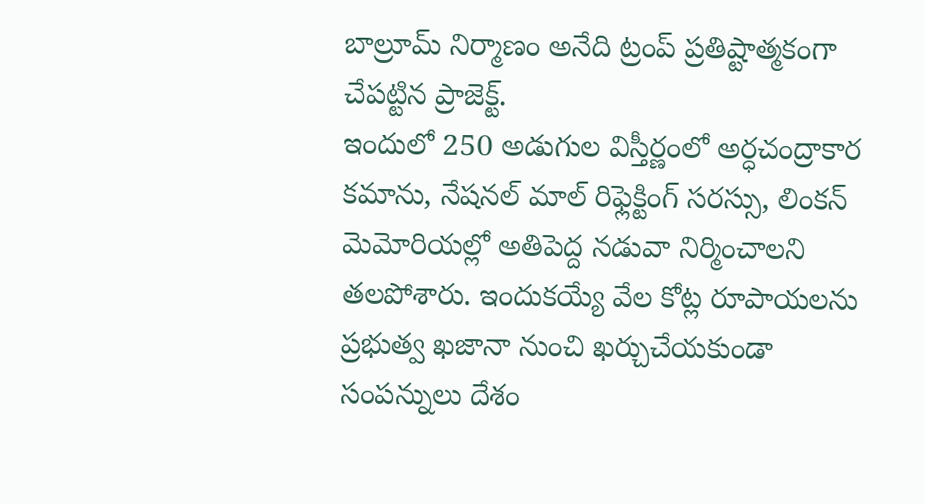బాల్రూమ్ నిర్మాణం అనేది ట్రంప్ ప్రతిష్టాత్మకంగా చేపట్టిన ప్రాజెక్ట్.
ఇందులో 250 అడుగుల విస్తీర్ణంలో అర్ధచంద్రాకార కమాను, నేషనల్ మాల్ రిఫ్లెక్టింగ్ సరస్సు, లింకన్ మెమోరియల్లో అతిపెద్ద నడువా నిర్మించాలని తలపోశారు. ఇందుకయ్యే వేల కోట్ల రూపాయలను ప్రభుత్వ ఖజానా నుంచి ఖర్చుచేయకుండా సంపన్నులు దేశం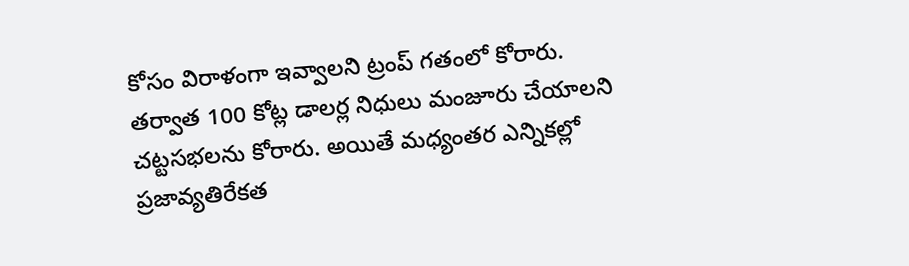కోసం విరాళంగా ఇవ్వాలని ట్రంప్ గతంలో కోరారు. తర్వాత 100 కోట్ల డాలర్ల నిధులు మంజూరు చేయాలని చట్టసభలను కోరారు. అయితే మధ్యంతర ఎన్నికల్లో ప్రజావ్యతిరేకత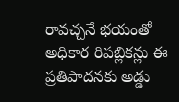రావచ్చనే భయంతో అధికార రిపబ్లికన్లు ఈ ప్రతిపాదనకు అడ్డు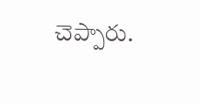చెప్పారు.